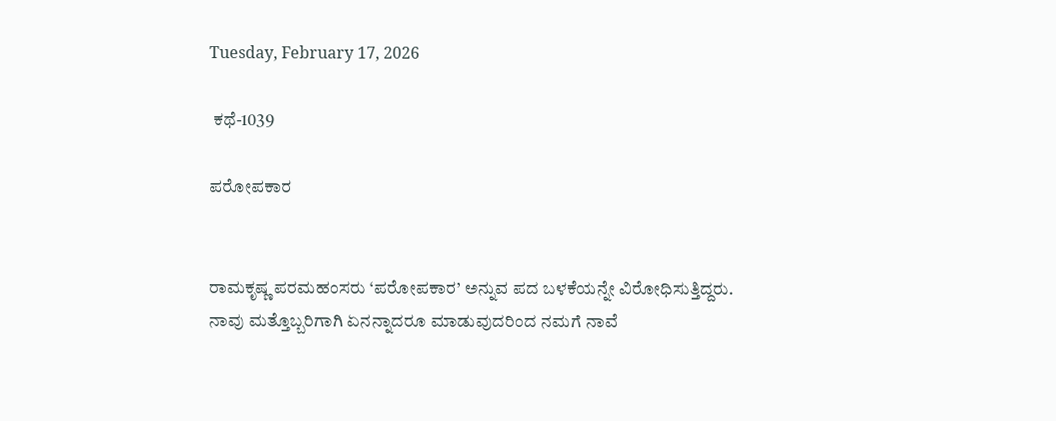Tuesday, February 17, 2026

 ಕಥೆ-1039

ಪರೋಪಕಾರ


ರಾಮಕೃಷ್ಣ ಪರಮಹಂಸರು ‘ಪರೋಪಕಾರ’ ಅನ್ನುವ ಪದ ಬಳಕೆಯನ್ನೇ ವಿರೋಧಿಸುತ್ತಿದ್ದರು. ನಾವು ಮತ್ತೊಬ್ಬರಿಗಾಗಿ ಏನನ್ನಾದರೂ ಮಾಡುವುದರಿಂದ ನಮಗೆ ನಾವೆ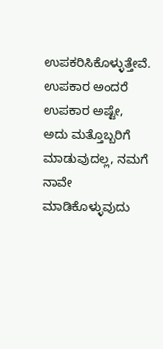ಉಪಕರಿಸಿಕೊಳ್ಳುತ್ತೇವೆ. ಉಪಕಾರ ಅಂದರೆ ಉಪಕಾರ ಅಷ್ಟೇ, ಅದು ಮತ್ತೊಬ್ಬರಿಗೆ ಮಾಡುವುದಲ್ಲ, ನಮಗೆ ನಾವೇ ಮಾಡಿಕೊಳ್ಳುವುದು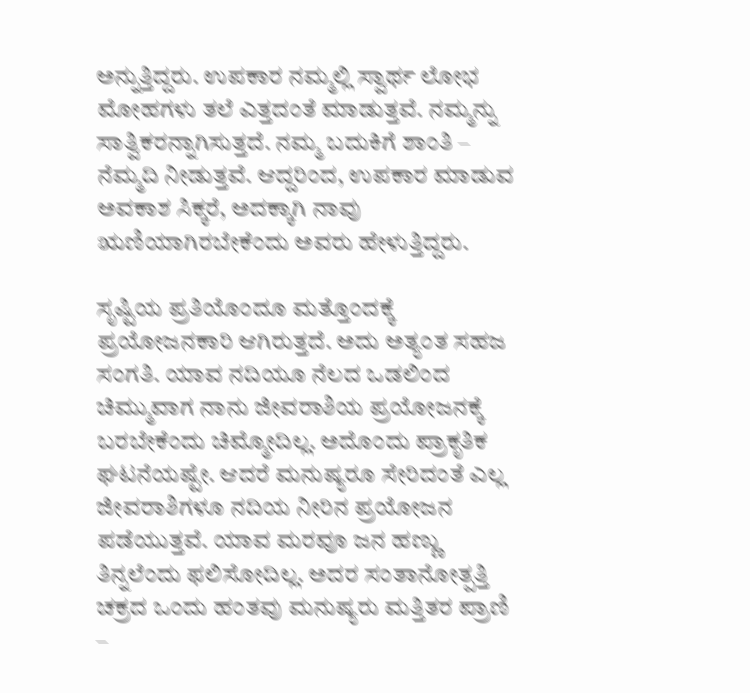ಅನ್ನುತ್ತಿದ್ದರು. ಉಪಕಾರ ನಮ್ಮಲ್ಲಿ ಸ್ವಾರ್ಥ ಲೋಭ ಮೋಹಗಳು ತಲೆ ಎತ್ತದಂತೆ ಮಾಡುತ್ತವೆ. ನಮ್ಮನ್ನು ಸಾತ್ವಿಕರನ್ನಾಗಿಸುತ್ತದೆ. ನಮ್ಮ ಬದುಕಿಗೆ ಶಾಂತಿ – ನೆಮ್ಮದಿ ನೀಡುತ್ತವೆ. ಆದ್ದರಿಂದ, ಉಪಕಾರ ಮಾಡುವ ಅವಕಾಶ ಸಿಕ್ಕರೆ, ಅದಕ್ಕಾಗಿ ನಾವು ಋಣಿಯಾಗಿರಬೇಕೆಂದು ಅವರು ಹೇಳುತ್ತಿದ್ದರು.

ಸೃಷ್ಟಿಯ ಪ್ರತಿಯೊಂದೂ ಮತ್ತೊಂದಕ್ಕೆ ಪ್ರಯೋಜನಕಾರಿ ಆಗಿರುತ್ತದೆ. ಅದು ಅತ್ಯಂತ ಸಹಜ ಸಂಗತಿ. ಯಾವ ನದಿಯೂ ನೆಲದ ಒಡಲಿಂದ ಚಿಮ್ಮುವಾಗ ನಾನು ಜೀವರಾಶಿಯ ಪ್ರಯೋಜನಕ್ಕೆ ಬರಬೇಕೆಂದು ಚಿಮ್ಮೋದಿಲ್ಲ. ಅದೊಂದು ಪ್ರಾಕೃತಿಕ ಘಟನೆಯಷ್ಟೇ. ಆದರೆ ಮನುಷ್ಯರೂ ಸೇರಿದಂತೆ ಎಲ್ಲ ಜೀವರಾಶಿಗಳೂ ನದಿಯ ನೀರಿನ ಪ್ರಯೋಜನ ಪಡೆಯುತ್ತವೆ. ಯಾವ ಮರವೂ ಜನ ಹಣ್ಣು ತಿನ್ನಲೆಂದು ಫಲಿಸೋದಿಲ್ಲ. ಅದರ ಸಂತಾನೋತ್ಪತ್ತಿ ಚಕ್ರದ ಒಂದು ಹಂತವು ಮನುಷ್ಯರು ಮತ್ತಿತರ ಪ್ರಾಣಿ –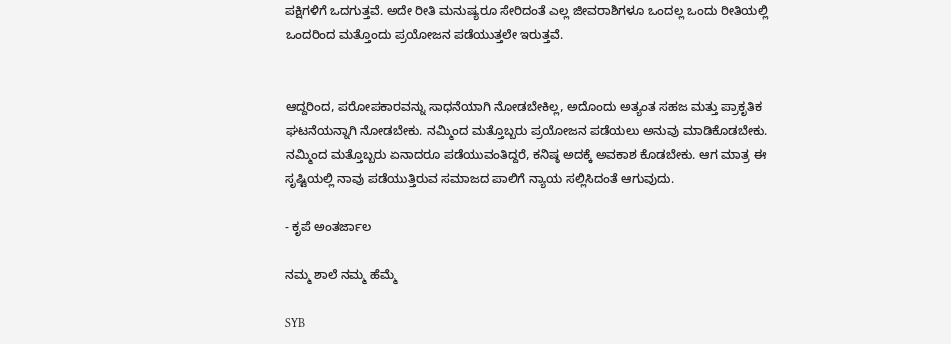ಪಕ್ಷಿಗಳಿಗೆ ಒದಗುತ್ತವೆ. ಅದೇ ರೀತಿ ಮನುಷ್ಯರೂ ಸೇರಿದಂತೆ ಎಲ್ಲ ಜೀವರಾಶಿಗಳೂ ಒಂದಲ್ಲ ಒಂದು ರೀತಿಯಲ್ಲಿ ಒಂದರಿಂದ ಮತ್ತೊಂದು ಪ್ರಯೋಜನ ಪಡೆಯುತ್ತಲೇ ಇರುತ್ತವೆ.


ಆದ್ದರಿಂದ, ಪರೋಪಕಾರವನ್ನು ಸಾಧನೆಯಾಗಿ ನೋಡಬೇಕಿಲ್ಲ, ಅದೊಂದು ಅತ್ಯಂತ ಸಹಜ ಮತ್ತು ಪ್ರಾಕೃತಿಕ ಘಟನೆಯನ್ನಾಗಿ ನೋಡಬೇಕು. ನಮ್ಮಿಂದ ಮತ್ತೊಬ್ಬರು ಪ್ರಯೋಜನ ಪಡೆಯಲು ಅನುವು ಮಾಡಿಕೊಡಬೇಕು. ನಮ್ಮಿಂದ ಮತ್ತೊಬ್ಬರು ಏನಾದರೂ ಪಡೆಯುವಂತಿದ್ದರೆ, ಕನಿಷ್ಠ ಅದಕ್ಕೆ ಅವಕಾಶ ಕೊಡಬೇಕು. ಆಗ ಮಾತ್ರ ಈ ಸೃಷ್ಟಿಯಲ್ಲಿ ನಾವು ಪಡೆಯುತ್ತಿರುವ ಸಮಾಜದ ಪಾಲಿಗೆ ನ್ಯಾಯ ಸಲ್ಲಿಸಿದಂತೆ ಆಗುವುದು.

- ಕೃಪೆ ಅಂತರ್ಜಾಲ

ನಮ್ಮ ಶಾಲೆ ನಮ್ಮ ಹೆಮ್ಮೆ

SYB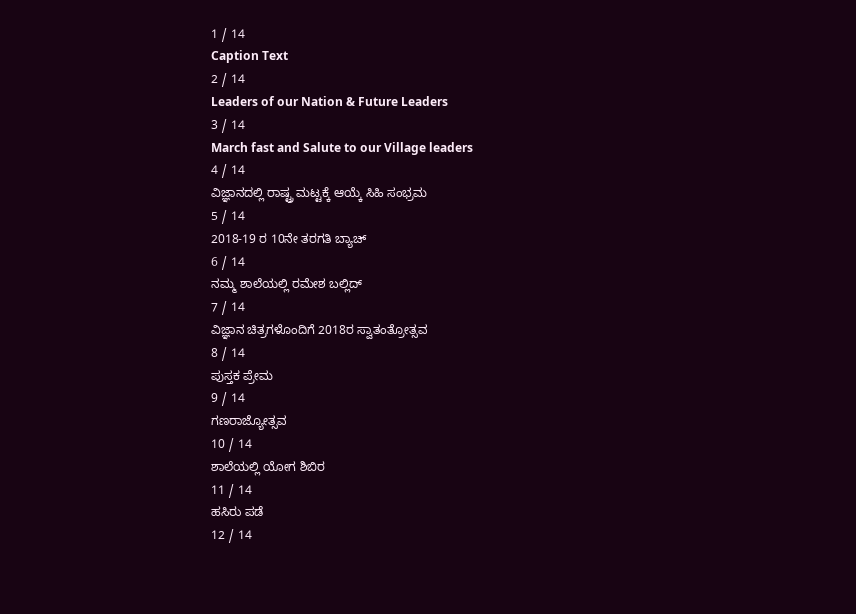1 / 14
Caption Text
2 / 14
Leaders of our Nation & Future Leaders
3 / 14
March fast and Salute to our Village leaders
4 / 14
ವಿಜ್ಞಾನದಲ್ಲಿ ರಾಷ್ಟ್ರ ಮಟ್ಟಕ್ಕೆ ಆಯ್ಕೆ ಸಿಹಿ ಸಂಭ್ರಮ
5 / 14
2018-19 ರ 10ನೇ ತರಗತಿ ಬ್ಯಾಚ್
6 / 14
ನಮ್ಮ ಶಾಲೆಯಲ್ಲಿ ರಮೇಶ ಬಲ್ಲಿದ್
7 / 14
ವಿಜ್ಞಾನ ಚಿತ್ರಗಳೊಂದಿಗೆ 2018ರ ಸ್ವಾತಂತ್ರೋತ್ಸವ
8 / 14
ಪುಸ್ತಕ ಪ್ರೇಮ
9 / 14
ಗಣರಾಜ್ಯೋತ್ಸವ
10 / 14
ಶಾಲೆಯಲ್ಲಿ ಯೋಗ ಶಿಬಿರ
11 / 14
ಹಸಿರು ಪಡೆ
12 / 14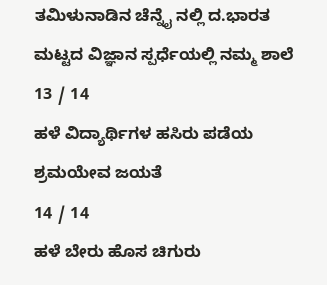ತಮಿಳುನಾಡಿನ ಚೆನ್ನೈ ನಲ್ಲಿ ದ.ಭಾರತ ಮಟ್ಟದ ವಿಜ್ಞಾನ ಸ್ಪರ್ಧೆಯಲ್ಲಿ ನಮ್ಮ ಶಾಲೆ
13 / 14
ಹಳೆ ವಿದ್ಯಾರ್ಥಿಗಳ ಹಸಿರು ಪಡೆಯ ಶ್ರಮಯೇವ ಜಯತೆ
14 / 14
ಹಳೆ ಬೇರು ಹೊಸ ಚಿಗುರು